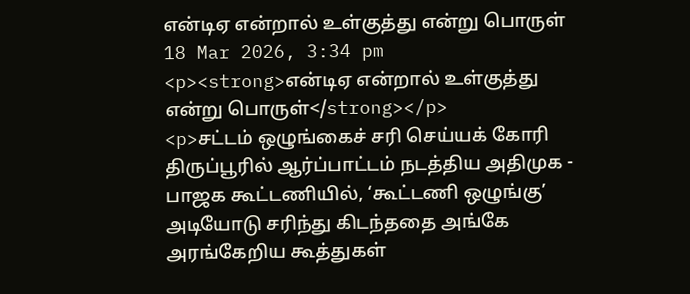என்டிஏ என்றால் உள்குத்து என்று பொருள்
18 Mar 2026, 3:34 pm
<p><strong>என்டிஏ என்றால் உள்குத்து என்று பொருள்</strong></p>
<p>சட்டம் ஒழுங்கைச் சரி செய்யக் கோரி திருப்பூரில் ஆர்ப்பாட்டம் நடத்திய அதிமுக - பாஜக கூட்டணியில், ‘கூட்டணி ஒழுங்கு’ அடியோடு சரிந்து கிடந்ததை அங்கே அரங்கேறிய கூத்துகள்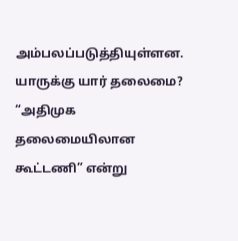அம்பலப்படுத்தியுள்ளன. யாருக்கு யார் தலைமை? “அதிமுக தலைமையிலான கூட்டணி” என்று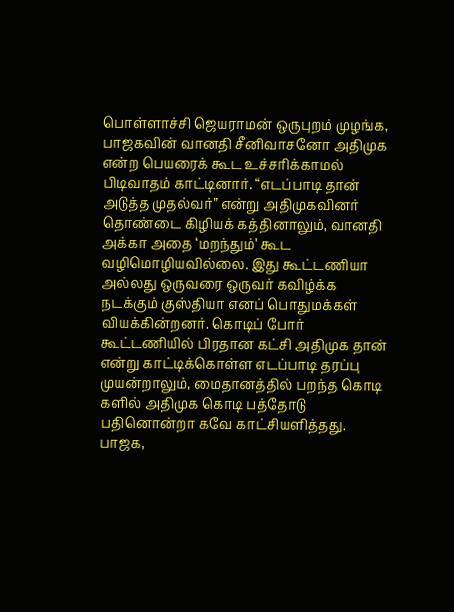பொள்ளாச்சி ஜெயராமன் ஒருபுறம் முழங்க, பாஜகவின் வானதி சீனிவாசனோ அதிமுக என்ற பெயரைக் கூட உச்சரிக்காமல் பிடிவாதம் காட்டினார். “எடப்பாடி தான் அடுத்த முதல்வர்” என்று அதிமுகவினர் தொண்டை கிழியக் கத்தினாலும், வானதி அக்கா அதை ‘மறந்தும்’ கூட வழிமொழியவில்லை. இது கூட்டணியா அல்லது ஒருவரை ஒருவர் கவிழ்க்க நடக்கும் குஸ்தியா எனப் பொதுமக்கள் வியக்கின்றனர். கொடிப் போர் கூட்டணியில் பிரதான கட்சி அதிமுக தான் என்று காட்டிக்கொள்ள எடப்பாடி தரப்பு முயன்றாலும், மைதானத்தில் பறந்த கொடி களில் அதிமுக கொடி பத்தோடு பதினொன்றா கவே காட்சியளித்தது. பாஜக,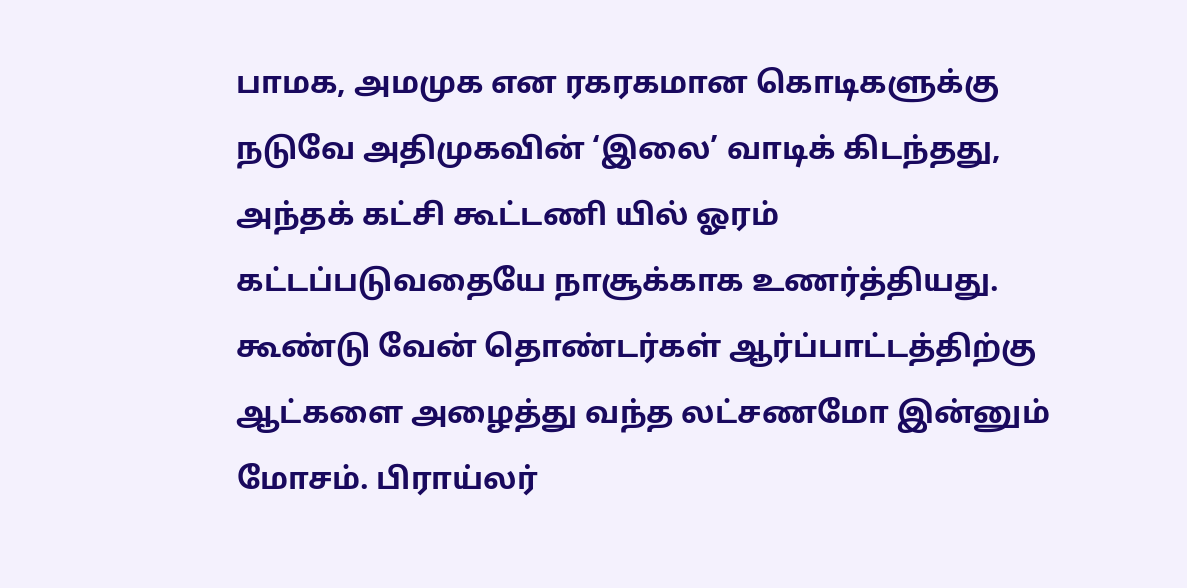பாமக, அமமுக என ரகரகமான கொடிகளுக்கு நடுவே அதிமுகவின் ‘இலை’ வாடிக் கிடந்தது, அந்தக் கட்சி கூட்டணி யில் ஓரம் கட்டப்படுவதையே நாசூக்காக உணர்த்தியது. கூண்டு வேன் தொண்டர்கள் ஆர்ப்பாட்டத்திற்கு ஆட்களை அழைத்து வந்த லட்சணமோ இன்னும் மோசம். பிராய்லர்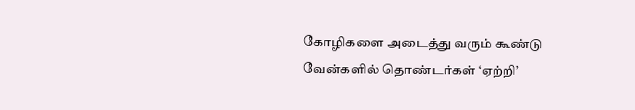கோழிகளை அடைத்து வரும் கூண்டு வேன்களில் தொண்டர்கள் ‘ஏற்றி’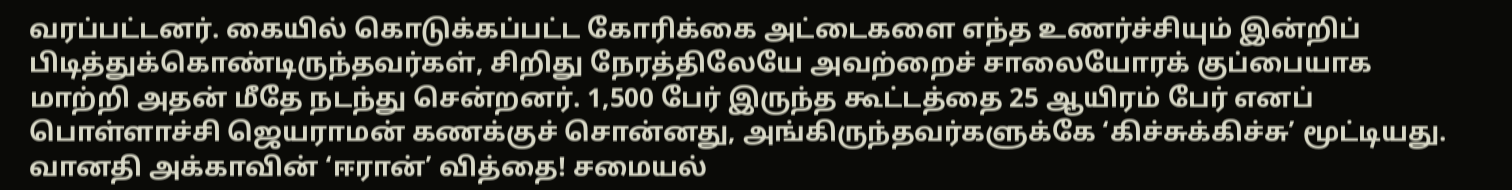வரப்பட்டனர். கையில் கொடுக்கப்பட்ட கோரிக்கை அட்டைகளை எந்த உணர்ச்சியும் இன்றிப் பிடித்துக்கொண்டிருந்தவர்கள், சிறிது நேரத்திலேயே அவற்றைச் சாலையோரக் குப்பையாக மாற்றி அதன் மீதே நடந்து சென்றனர். 1,500 பேர் இருந்த கூட்டத்தை 25 ஆயிரம் பேர் எனப் பொள்ளாச்சி ஜெயராமன் கணக்குச் சொன்னது, அங்கிருந்தவர்களுக்கே ‘கிச்சுக்கிச்சு’ மூட்டியது. வானதி அக்காவின் ‘ஈரான்’ வித்தை! சமையல்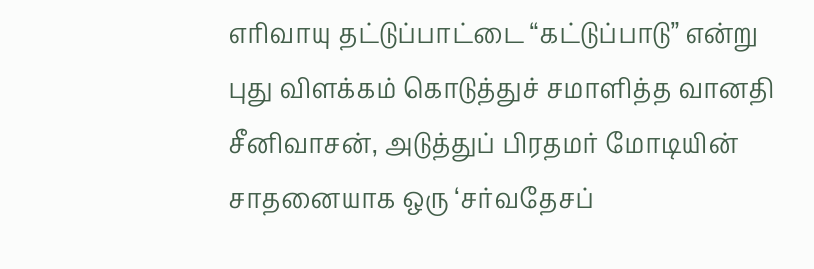எரிவாயு தட்டுப்பாட்டை “கட்டுப்பாடு” என்று புது விளக்கம் கொடுத்துச் சமாளித்த வானதி சீனிவாசன், அடுத்துப் பிரதமர் மோடியின் சாதனையாக ஒரு ‘சர்வதேசப்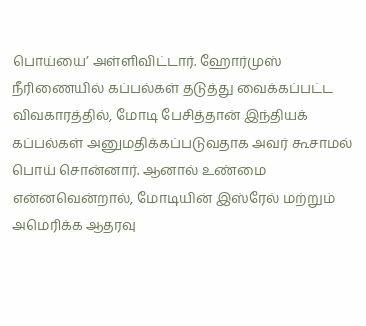பொய்யை’ அள்ளிவிட்டார். ஹோர்முஸ் நீரிணையில் கப்பல்கள் தடுத்து வைக்கப்பட்ட விவகாரத்தில், மோடி பேசித்தான் இந்தியக் கப்பல்கள் அனுமதிக்கப்படுவதாக அவர் கூசாமல் பொய் சொன்னார். ஆனால் உண்மை என்னவென்றால், மோடியின் இஸ்ரேல் மற்றும் அமெரிக்க ஆதரவு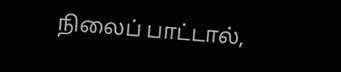நிலைப் பாட்டால்,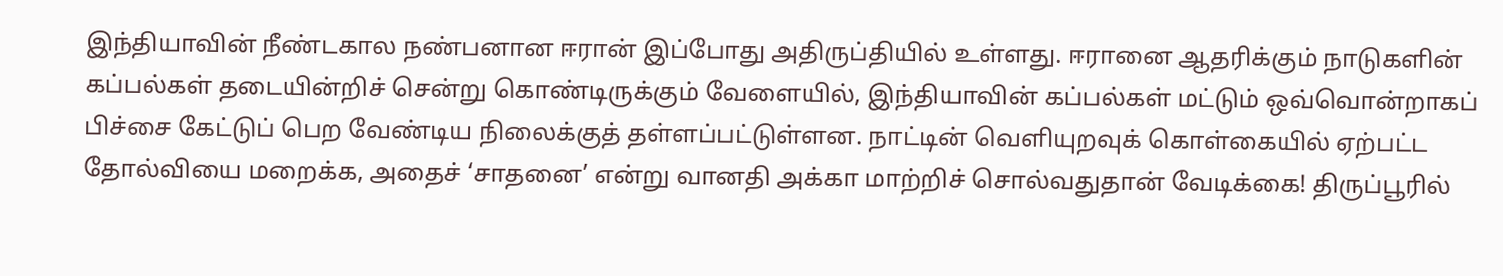இந்தியாவின் நீண்டகால நண்பனான ஈரான் இப்போது அதிருப்தியில் உள்ளது. ஈரானை ஆதரிக்கும் நாடுகளின் கப்பல்கள் தடையின்றிச் சென்று கொண்டிருக்கும் வேளையில், இந்தியாவின் கப்பல்கள் மட்டும் ஒவ்வொன்றாகப் பிச்சை கேட்டுப் பெற வேண்டிய நிலைக்குத் தள்ளப்பட்டுள்ளன. நாட்டின் வெளியுறவுக் கொள்கையில் ஏற்பட்ட தோல்வியை மறைக்க, அதைச் ‘சாதனை’ என்று வானதி அக்கா மாற்றிச் சொல்வதுதான் வேடிக்கை! திருப்பூரில்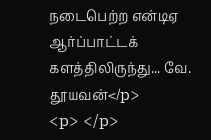நடைபெற்ற என்டிஏ ஆர்ப்பாட்டக் களத்திலிருந்து... வே. தூயவன்</p>
<p> </p>